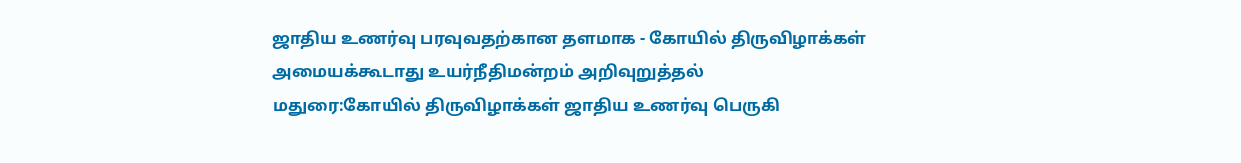ஜாதிய உணர்வு பரவுவதற்கான தளமாக - கோயில் திருவிழாக்கள் அமையக்கூடாது உயர்நீதிமன்றம் அறிவுறுத்தல்
மதுரை:கோயில் திருவிழாக்கள் ஜாதிய உணர்வு பெருகி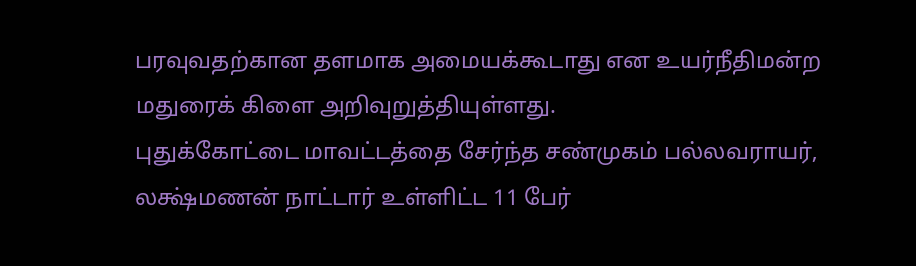பரவுவதற்கான தளமாக அமையக்கூடாது என உயர்நீதிமன்ற மதுரைக் கிளை அறிவுறுத்தியுள்ளது.
புதுக்கோட்டை மாவட்டத்தை சேர்ந்த சண்முகம் பல்லவராயர், லக்ஷ்மணன் நாட்டார் உள்ளிட்ட 11 பேர்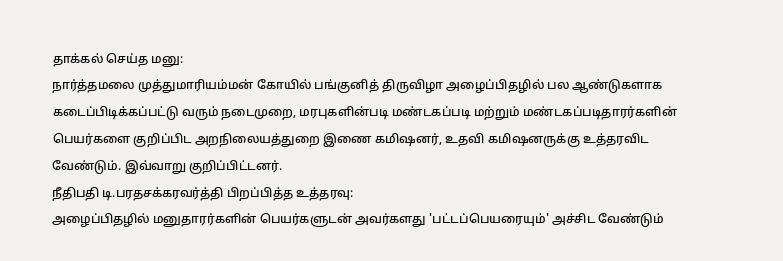தாக்கல் செய்த மனு:
நார்த்தமலை முத்துமாரியம்மன் கோயில் பங்குனித் திருவிழா அழைப்பிதழில் பல ஆண்டுகளாக கடைப்பிடிக்கப்பட்டு வரும் நடைமுறை, மரபுகளின்படி மண்டகப்படி மற்றும் மண்டகப்படிதாரர்களின் பெயர்களை குறிப்பிட அறநிலையத்துறை இணை கமிஷனர், உதவி கமிஷனருக்கு உத்தரவிட வேண்டும். இவ்வாறு குறிப்பிட்டனர்.
நீதிபதி டி.பரதசக்கரவர்த்தி பிறப்பித்த உத்தரவு:
அழைப்பிதழில் மனுதாரர்களின் பெயர்களுடன் அவர்களது 'பட்டப்பெயரையும்' அச்சிட வேண்டும்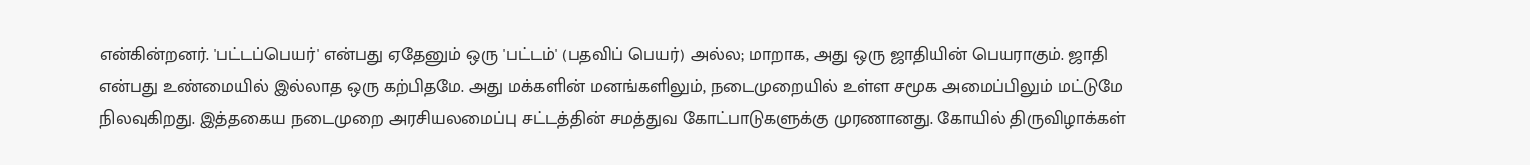என்கின்றனர். 'பட்டப்பெயர்' என்பது ஏதேனும் ஒரு 'பட்டம்' (பதவிப் பெயர்) அல்ல; மாறாக, அது ஒரு ஜாதியின் பெயராகும். ஜாதி என்பது உண்மையில் இல்லாத ஒரு கற்பிதமே. அது மக்களின் மனங்களிலும், நடைமுறையில் உள்ள சமூக அமைப்பிலும் மட்டுமே நிலவுகிறது. இத்தகைய நடைமுறை அரசியலமைப்பு சட்டத்தின் சமத்துவ கோட்பாடுகளுக்கு முரணானது. கோயில் திருவிழாக்கள்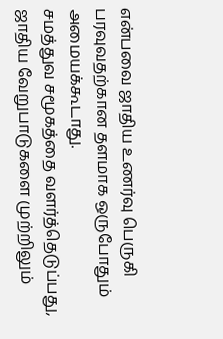என்பவை ஜாதிய உணர்வு பெருகி பரவுவதற்கான தளமாக ஒருபோதும் அமையக்கூடாது.
சமத்துவ சமூகத்தை வளர்த்தெடுப்பது, ஜாதிய வேறுபாடுகளை முற்றிலும்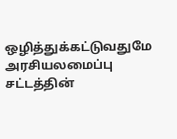ஒழித்துக்கட்டுவதுமே அரசியலமைப்பு சட்டத்தின்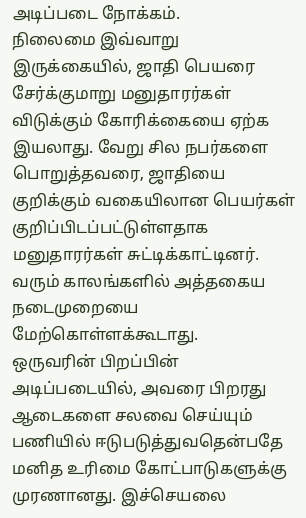அடிப்படை நோக்கம்.
நிலைமை இவ்வாறு இருக்கையில், ஜாதி பெயரை சேர்க்குமாறு மனுதாரர்கள் விடுக்கும் கோரிக்கையை ஏற்க இயலாது. வேறு சில நபர்களை பொறுத்தவரை, ஜாதியை குறிக்கும் வகையிலான பெயர்கள் குறிப்பிடப்பட்டுள்ளதாக மனுதாரர்கள் சுட்டிக்காட்டினர். வரும் காலங்களில் அத்தகைய நடைமுறையை மேற்கொள்ளக்கூடாது.
ஒருவரின் பிறப்பின் அடிப்படையில், அவரை பிறரது ஆடைகளை சலவை செய்யும் பணியில் ஈடுபடுத்துவதென்பதே மனித உரிமை கோட்பாடுகளுக்கு முரணானது. இச்செயலை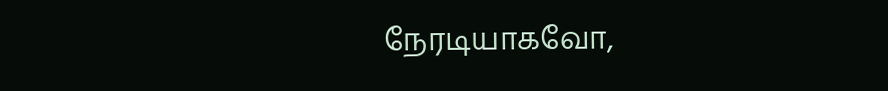நேரடியாகவோ,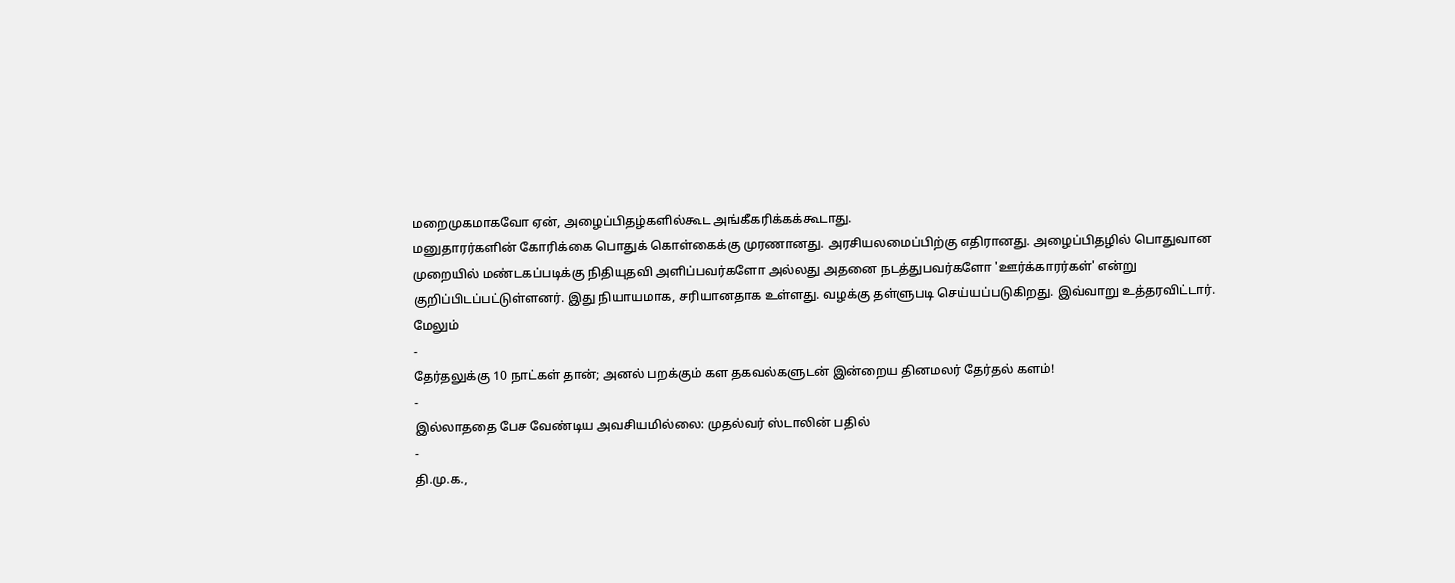மறைமுகமாகவோ ஏன், அழைப்பிதழ்களில்கூட அங்கீகரிக்கக்கூடாது.
மனுதாரர்களின் கோரிக்கை பொதுக் கொள்கைக்கு முரணானது. அரசியலமைப்பிற்கு எதிரானது. அழைப்பிதழில் பொதுவான முறையில் மண்டகப்படிக்கு நிதியுதவி அளிப்பவர்களோ அல்லது அதனை நடத்துபவர்களோ 'ஊர்க்காரர்கள்' என்று குறிப்பிடப்பட்டுள்ளனர். இது நியாயமாக, சரியானதாக உள்ளது. வழக்கு தள்ளுபடி செய்யப்படுகிறது. இவ்வாறு உத்தரவிட்டார்.
மேலும்
-
தேர்தலுக்கு 10 நாட்கள் தான்; அனல் பறக்கும் கள தகவல்களுடன் இன்றைய தினமலர் தேர்தல் களம்!
-
இல்லாததை பேச வேண்டிய அவசியமில்லை: முதல்வர் ஸ்டாலின் பதில்
-
தி.மு.க.,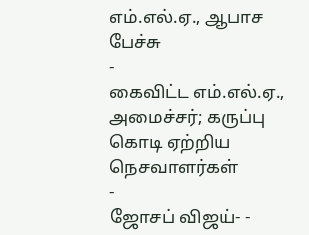எம்.எல்.ஏ., ஆபாச பேச்சு
-
கைவிட்ட எம்.எல்.ஏ., அமைச்சர்; கருப்பு கொடி ஏற்றிய நெசவாளர்கள்
-
ஜோசப் விஜய்- -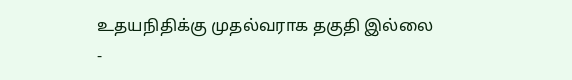உதயநிதிக்கு முதல்வராக தகுதி இல்லை
-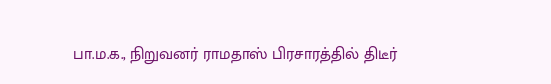பா.ம.க., நிறுவனர் ராமதாஸ் பிரசாரத்தில் திடீர்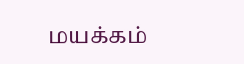மயக்கம்